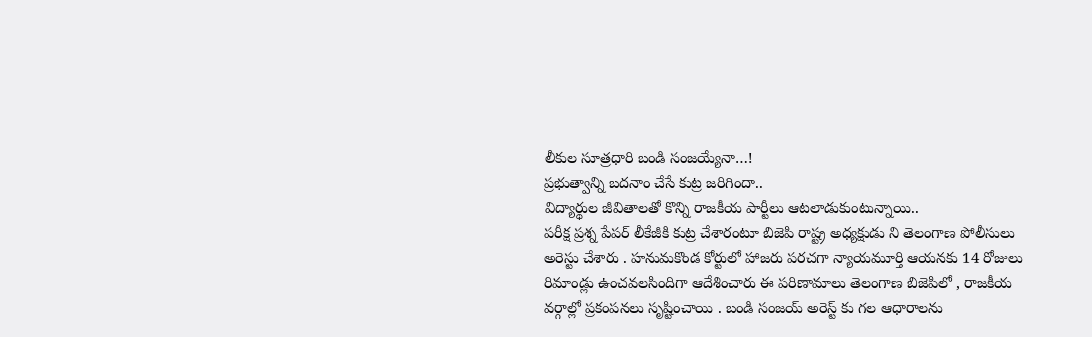లీకుల సూత్రధారి బండి సంజయ్యేనా…!
ప్రభుత్వాన్ని బదనాం చేసే కుట్ర జరిగిందా..
విద్యార్థుల జీవితాలతో కొన్ని రాజకీయ పార్టీలు ఆటలాడుకుంటున్నాయి..
పరీక్ష ప్రశ్న పేపర్ లీకేజీకి కుట్ర చేశారంటూ బిజెపి రాష్ట్ర అధ్యక్షుడు ని తెలంగాణ పోలీసులు అరెస్టు చేశారు . హనుమకొండ కోర్టులో హాజరు పరచగా న్యాయమూర్తి ఆయనకు 14 రోజులు రిమాండ్లు ఉంచవలసిందిగా ఆదేశించారు ఈ పరిణామాలు తెలంగాణ బిజెపిలో , రాజకీయ వర్గాల్లో ప్రకంపనలు సృష్టించాయి . బండి సంజయ్ అరెస్ట్ కు గల ఆధారాలను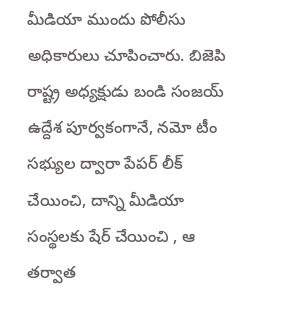మీడియా ముందు పోలీసు అధికారులు చూపించారు. బిజెపి రాష్ట్ర అధ్యక్షుడు బండి సంజయ్ ఉద్దేశ పూర్వకంగానే, నమో టీం సభ్యుల ద్వారా పేపర్ లీక్ చేయించి, దాన్ని మీడియా సంస్థలకు షేర్ చేయించి , ఆ తర్వాత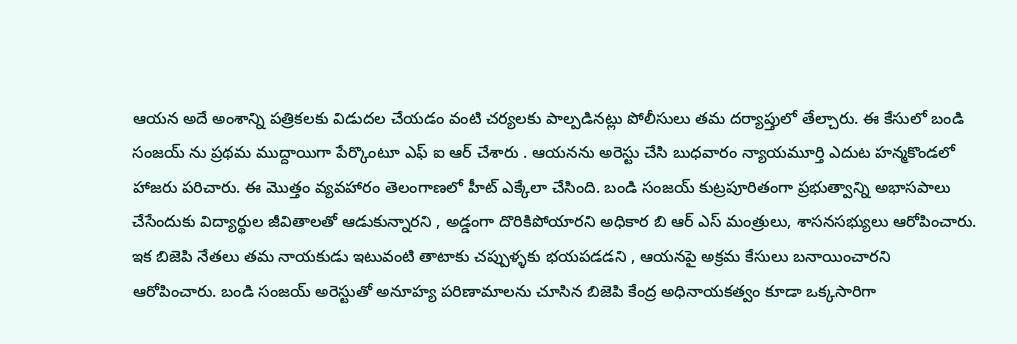ఆయన అదే అంశాన్ని పత్రికలకు విడుదల చేయడం వంటి చర్యలకు పాల్పడినట్లు పోలీసులు తమ దర్యాప్తులో తేల్చారు. ఈ కేసులో బండి సంజయ్ ను ప్రథమ ముద్దాయిగా పేర్కొంటూ ఎఫ్ ఐ ఆర్ చేశారు . ఆయనను అరెస్టు చేసి బుధవారం న్యాయమూర్తి ఎదుట హన్మకొండలో హాజరు పరిచారు. ఈ మొత్తం వ్యవహారం తెలంగాణలో హీట్ ఎక్కేలా చేసింది. బండి సంజయ్ కుట్రపూరితంగా ప్రభుత్వాన్ని అభాసపాలు చేసేందుకు విద్యార్థుల జీవితాలతో ఆడుకున్నారని , అడ్డంగా దొరికిపోయారని అధికార బి ఆర్ ఎస్ మంత్రులు, శాసనసభ్యులు ఆరోపించారు. ఇక బిజెపి నేతలు తమ నాయకుడు ఇటువంటి తాటాకు చప్పుళ్ళకు భయపడడని , ఆయనపై అక్రమ కేసులు బనాయించారని ఆరోపించారు. బండి సంజయ్ అరెస్టుతో అనూహ్య పరిణామాలను చూసిన బిజెపి కేంద్ర అధినాయకత్వం కూడా ఒక్కసారిగా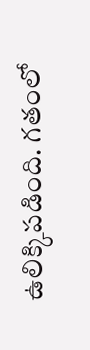ఉలిక్కిపడింది. గతంలో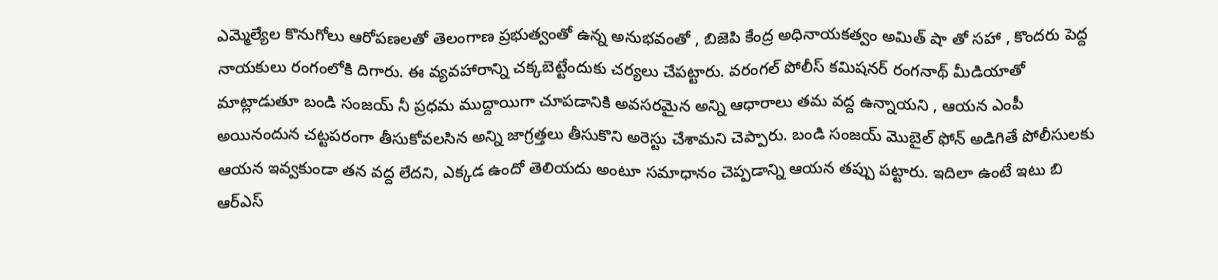ఎమ్మెల్యేల కొనుగోలు ఆరోపణలతో తెలంగాణ ప్రభుత్వంతో ఉన్న అనుభవంతో , బిజెపి కేంద్ర అధినాయకత్వం అమిత్ షా తో సహా , కొందరు పెద్ద నాయకులు రంగంలోకి దిగారు. ఈ వ్యవహారాన్ని చక్కబెట్టేందుకు చర్యలు చేపట్టారు. వరంగల్ పోలీస్ కమిషనర్ రంగనాథ్ మీడియాతో మాట్లాడుతూ బండి సంజయ్ నీ ప్రధమ ముద్దాయిగా చూపడానికి అవసరమైన అన్ని ఆధారాలు తమ వద్ద ఉన్నాయని , ఆయన ఎంపీ అయినందున చట్టపరంగా తీసుకోవలసిన అన్ని జాగ్రత్తలు తీసుకొని అరెస్టు చేశామని చెప్పారు. బండి సంజయ్ మొబైల్ ఫోన్ అడిగితే పోలీసులకు ఆయన ఇవ్వకుండా తన వద్ద లేదని, ఎక్కడ ఉందో తెలియదు అంటూ సమాధానం చెప్పడాన్ని ఆయన తప్పు పట్టారు. ఇదిలా ఉంటే ఇటు బి ఆర్ఎస్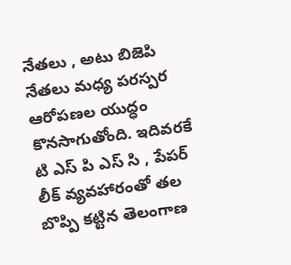నేతలు , అటు బిజెపి నేతలు మధ్య పరస్పర ఆరోపణల యుద్ధం కొనసాగుతోంది. ఇదివరకే టి ఎస్ పి ఎస్ సి , పేపర్ లీక్ వ్యవహారంతో తల బొప్పి కట్టిన తెలంగాణ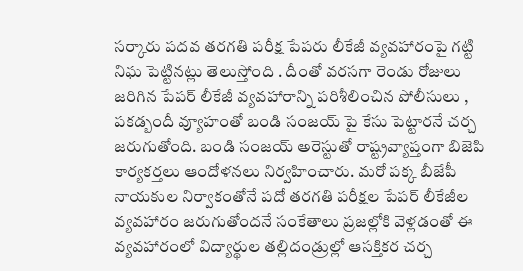సర్కారు పదవ తరగతి పరీక్ష పేపరు లీకేజీ వ్యవహారంపై గట్టి నిఘ పెట్టినట్లు తెలుస్తోంది . దీంతో వరసగా రెండు రోజులు జరిగిన పేపర్ లీకేజీ వ్యవహారాన్ని పరిశీలించిన పోలీసులు , పకడ్బందీ వ్యూహంతో బండి సంజయ్ పై కేసు పెట్టారనే చర్చ జరుగుతోంది. బండి సంజయ్ అరెస్టుతో రాష్ట్రవ్యాప్తంగా బిజెపి కార్యకర్తలు ఆందోళనలు నిర్వహించారు. మరో పక్క బీజేపీ నాయకుల నిర్వాకంతోనే పదో తరగతి పరీక్షల పేపర్ లీకేజీల వ్యవహారం జరుగుతోందనే సంకేతాలు ప్రజల్లోకి వెళ్లడంతో ఈ వ్యవహారంలో విద్యార్థుల తల్లిదండ్రుల్లో ఆసక్తికర చర్చ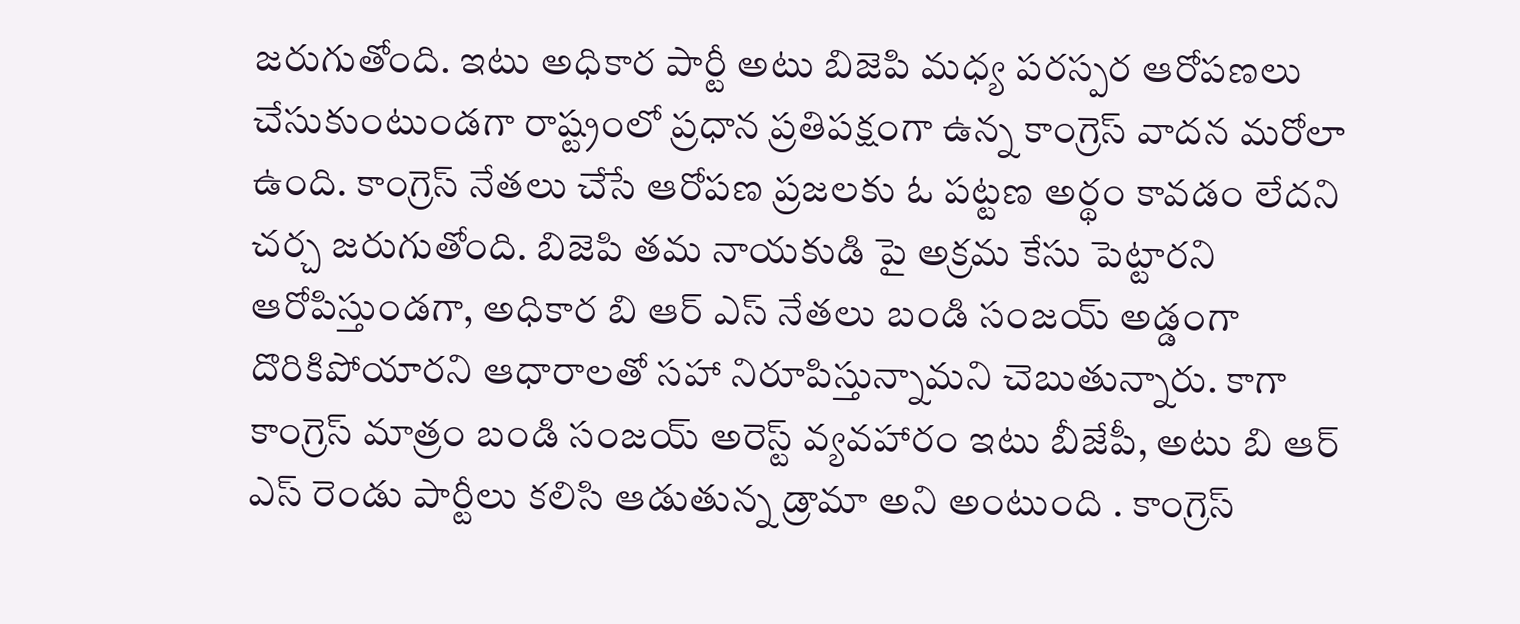జరుగుతోంది. ఇటు అధికార పార్టీ అటు బిజెపి మధ్య పరస్పర ఆరోపణలు చేసుకుంటుండగా రాష్ట్రంలో ప్రధాన ప్రతిపక్షంగా ఉన్న కాంగ్రెస్ వాదన మరోలా ఉంది. కాంగ్రెస్ నేతలు చేసే ఆరోపణ ప్రజలకు ఓ పట్టణ అర్థం కావడం లేదని చర్చ జరుగుతోంది. బిజెపి తమ నాయకుడి పై అక్రమ కేసు పెట్టారని ఆరోపిస్తుండగా, అధికార బి ఆర్ ఎస్ నేతలు బండి సంజయ్ అడ్డంగా దొరికిపోయారని ఆధారాలతో సహా నిరూపిస్తున్నామని చెబుతున్నారు. కాగా కాంగ్రెస్ మాత్రం బండి సంజయ్ అరెస్ట్ వ్యవహారం ఇటు బీజేపీ, అటు బి ఆర్ ఎస్ రెండు పార్టీలు కలిసి ఆడుతున్న డ్రామా అని అంటుంది . కాంగ్రెస్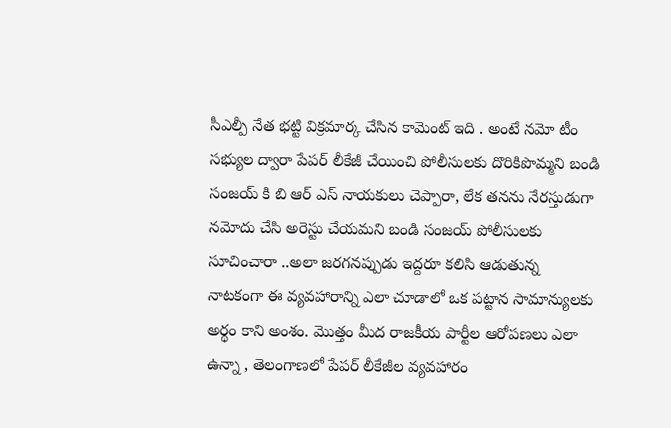సీఎల్పీ నేత భట్టి విక్రమార్క చేసిన కామెంట్ ఇది . అంటే నమో టీం సభ్యుల ద్వారా పేపర్ లీకేజీ చేయించి పోలీసులకు దొరికిపొమ్మని బండి సంజయ్ కి బి ఆర్ ఎస్ నాయకులు చెప్పారా, లేక తనను నేరస్తుడుగా నమోదు చేసి అరెస్టు చేయమని బండి సంజయ్ పోలీసులకు సూచించారా ..అలా జరగనప్పుడు ఇద్దరూ కలిసి ఆడుతున్న నాటకంగా ఈ వ్యవహారాన్ని ఎలా చూడాలో ఒక పట్టాన సామాన్యులకు అర్థం కాని అంశం. మొత్తం మీద రాజకీయ పార్టీల ఆరోపణలు ఎలా ఉన్నా , తెలంగాణలో పేపర్ లీకేజీల వ్యవహారం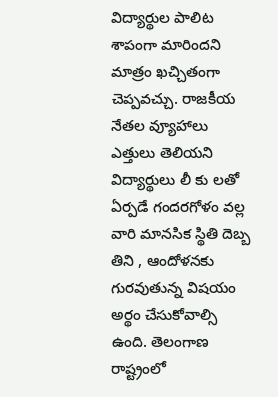విద్యార్థుల పాలిట శాపంగా మారిందని మాత్రం ఖచ్చితంగా చెప్పవచ్చు. రాజకీయ నేతల వ్యూహాలు ఎత్తులు తెలియని విద్యార్థులు లీ కు లతో ఏర్పడే గందరగోళం వల్ల వారి మానసిక స్థితి దెబ్బ తిని , ఆందోళనకు గురవుతున్న విషయం అర్థం చేసుకోవాల్సి ఉంది. తెలంగాణ రాష్ట్రంలో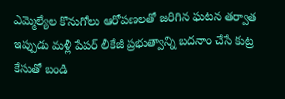ఎమ్మెల్యేల కొనుగోలు ఆరోపణలతో జరిగిన ఘటన తర్వాత ఇప్పుడు మళ్లీ పేపర్ లీకేజీ ప్రభుత్వాన్ని బదనాం చేసే కుట్ర కేసుతో బండి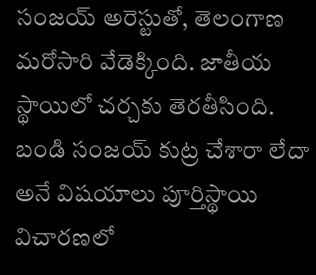సంజయ్ అరెస్టుతో, తెలంగాణ మరోసారి వేడెక్కింది. జాతీయ స్థాయిలో చర్చకు తెరతీసింది. బండి సంజయ్ కుట్ర చేశారా లేదా అనే విషయాలు పూర్తిస్థాయి విచారణలో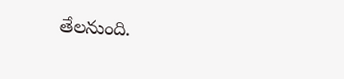తేలనుంది.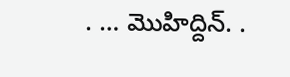. … మొహిద్దిన్. .